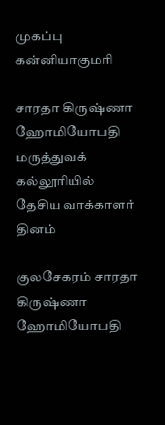முகப்பு
கன்னியாகுமரி

சாரதா கிருஷ்ணா ஹோமியோபதி மருத்துவக் கல்லூரியில் தேசிய வாக்காளர் தினம்

குலசேகரம் சாரதா கிருஷ்ணா ஹோமியோபதி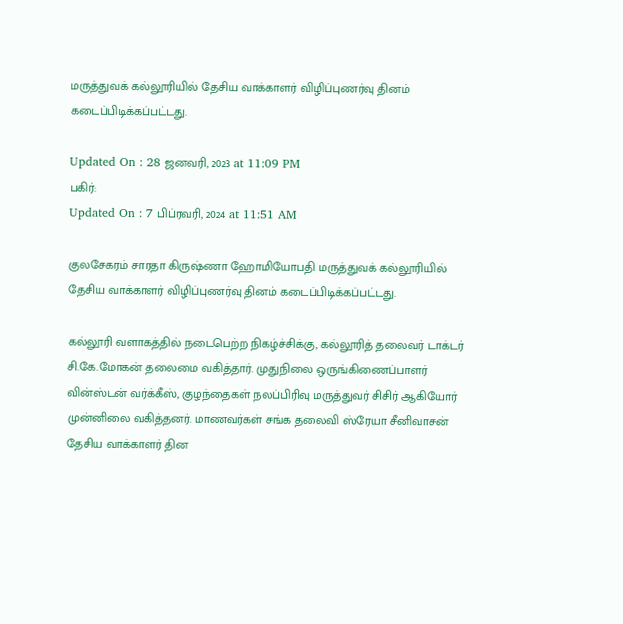மருத்துவக் கல்லூரியில் தேசிய வாக்காளர் விழிப்புணர்வு தினம் கடைப்பிடிக்கப்பட்டது.

Updated On : 28 ஜனவரி, 2023 at 11:09 PM
பகிர்:
Updated On : 7 பிப்ரவரி, 2024 at 11:51 AM

குலசேகரம் சாரதா கிருஷ்ணா ஹோமியோபதி மருத்துவக் கல்லூரியில் தேசிய வாக்காளர் விழிப்புணர்வு தினம் கடைப்பிடிக்கப்பட்டது.

கல்லூரி வளாகத்தில் நடைபெற்ற நிகழ்ச்சிக்கு, கல்லூரித் தலைவர் டாக்டர் சி.கே.மோகன் தலைமை வகித்தார். முதுநிலை ஒருங்கிணைப்பாளர் வின்ஸ்டன் வர்க்கீஸ், குழந்தைகள் நலப்பிரிவு மருத்துவர் சிசிர் ஆகியோர் முன்னிலை வகித்தனர். மாணவர்கள் சங்க தலைவி ஸ்ரேயா சீனிவாசன் தேசிய வாக்காளர் தின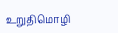உறுதிமொழி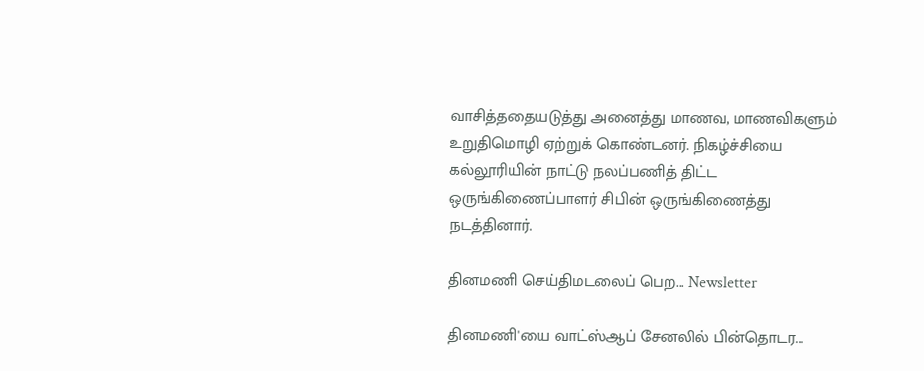வாசித்ததையடுத்து அனைத்து மாணவ, மாணவிகளும் உறுதிமொழி ஏற்றுக் கொண்டனர். நிகழ்ச்சியை கல்லூரியின் நாட்டு நலப்பணித் திட்ட ஒருங்கிணைப்பாளர் சிபின் ஒருங்கிணைத்து நடத்தினார்.

தினமணி செய்திமடலைப் பெற... Newsletter

தினமணி'யை வாட்ஸ்ஆப் சேனலில் பின்தொடர...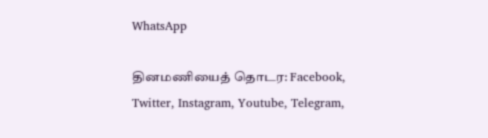WhatsApp

தினமணியைத் தொடர: Facebook, Twitter, Instagram, Youtube, Telegram,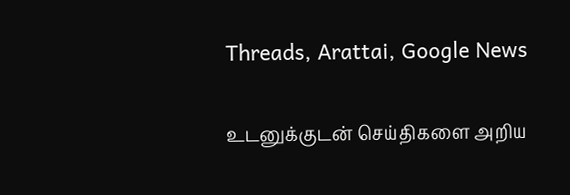Threads, Arattai, Google News

உடனுக்குடன் செய்திகளை அறிய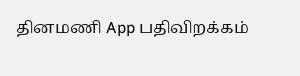தினமணி App பதிவிறக்கம்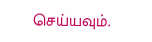செய்யவும்.